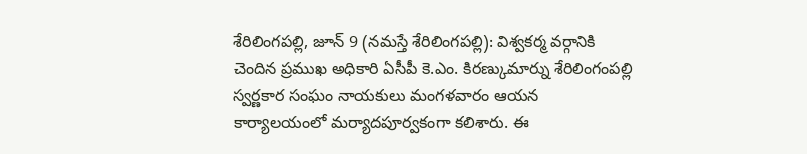శేరిలింగపల్లి, జూన్ 9 (నమస్తే శేరిలింగపల్లి): విశ్వకర్మ వర్గానికి చెందిన ప్రముఖ అధికారి ఏసీపీ కె.ఎం. కిరణ్కుమార్ను శేరిలింగంపల్లి స్వర్ణకార సంఘం నాయకులు మంగళవారం ఆయన కార్యాలయంలో మర్యాదపూర్వకంగా కలిశారు. ఈ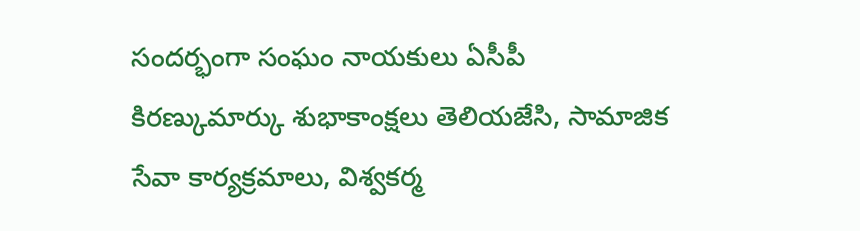సందర్భంగా సంఘం నాయకులు ఏసీపీ కిరణ్కుమార్కు శుభాకాంక్షలు తెలియజేసి, సామాజిక సేవా కార్యక్రమాలు, విశ్వకర్మ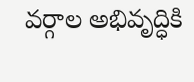వర్గాల అభివృద్ధికి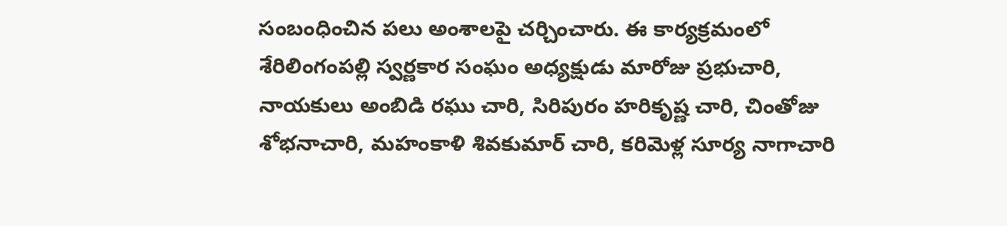సంబంధించిన పలు అంశాలపై చర్చించారు. ఈ కార్యక్రమంలో శేరిలింగంపల్లి స్వర్ణకార సంఘం అధ్యక్షుడు మారోజు ప్రభుచారి, నాయకులు అంబిడి రఘు చారి, సిరిపురం హరికృష్ణ చారి, చింతోజు శోభనాచారి, మహంకాళి శివకుమార్ చారి, కరిమెళ్ల సూర్య నాగాచారి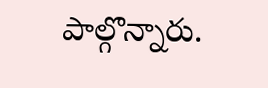పాల్గొన్నారు.